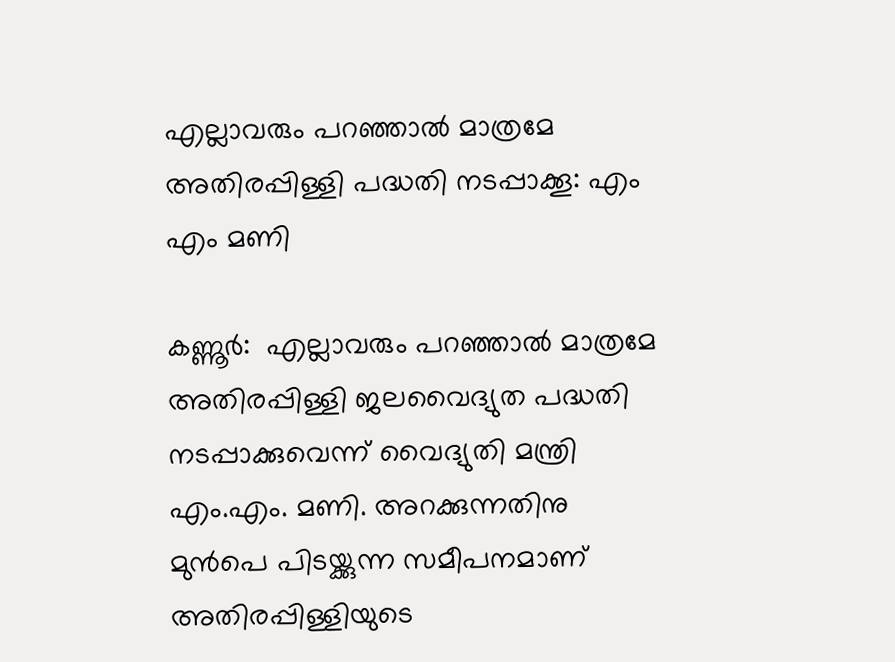എല്ലാവരും പറഞ്ഞാല്‍ മാത്രമേ അതിരപ്പിള്ളി പദ്ധതി നടപ്പാക്കൂ: എം എം മണി

കണ്ണൂര്‍:  എല്ലാവരും പറഞ്ഞാല്‍ മാത്രമേ അതിരപ്പിള്ളി ജലവൈദ്യുത പദ്ധതി നടപ്പാക്കുവെന്ന് വൈദ്യുതി മന്ത്രി എം.എം. മണി. അറക്കുന്നതിനു മുന്‍പെ പിടയ്ക്കുന്ന സമീപനമാണ് അതിരപ്പിള്ളിയുടെ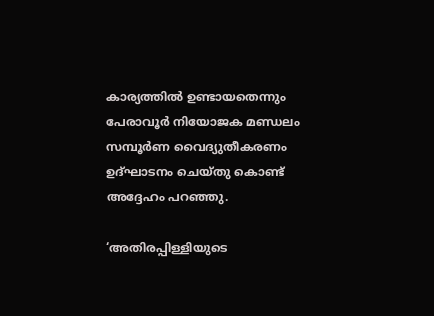കാര്യത്തില്‍ ഉണ്ടായതെന്നും പേരാവൂര്‍ നിയോജക മണ്ഡലം സമ്പൂര്‍ണ വൈദ്യുതീകരണം ഉദ്ഘാടനം ചെയ്തു കൊണ്ട് അദ്ദേഹം പറഞ്ഞു.

‘അതിരപ്പിള്ളിയുടെ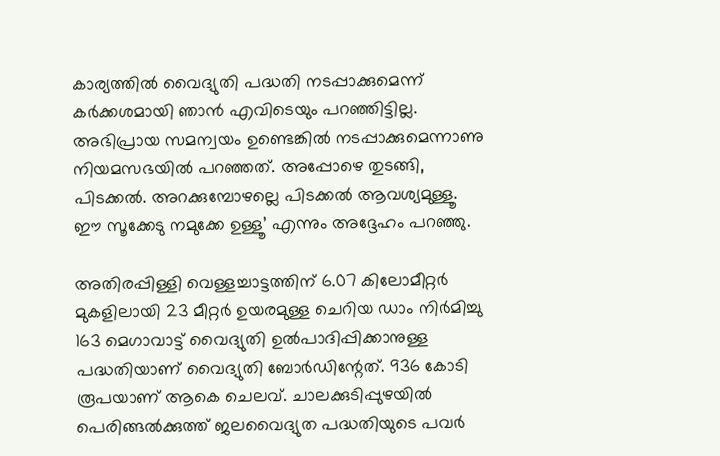കാര്യത്തില്‍ വൈദ്യുതി പദ്ധതി നടപ്പാക്കുമെന്ന് കര്‍ക്കശമായി ഞാന്‍ എവിടെയും പറഞ്ഞിട്ടില്ല. അഭിപ്രായ സമന്വയം ഉണ്ടെങ്കില്‍ നടപ്പാക്കുമെന്നാണു നിയമസഭയില്‍ പറഞ്ഞത്. അപ്പോഴെ തുടങ്ങി, പിടക്കല്‍. അറക്കുമ്പോഴല്ലെ പിടക്കല്‍ ആവശ്യമുള്ളൂ. ഈ സൂക്കേടു നമുക്കേ ഉള്ളൂ’ എന്നും അദ്ദേഹം പറഞ്ഞു.

അതിരപ്പിള്ളി വെള്ളച്ചാട്ടത്തിന് 6.07 കിലോമീറ്റര്‍ മുകളിലായി 23 മീറ്റര്‍ ഉയരമുള്ള ചെറിയ ഡാം നിര്‍മിച്ചു 163 മെഗാവാട്ട് വൈദ്യുതി ഉല്‍പാദിപ്പിക്കാനുള്ള പദ്ധതിയാണ് വൈദ്യുതി ബോര്‍ഡിന്റേത്. 936 കോടി രൂപയാണ് ആകെ ചെലവ്. ചാലക്കുടിപ്പുഴയില്‍ പെരിങ്ങല്‍ക്കുത്ത് ജലവൈദ്യുത പദ്ധതിയുടെ പവര്‍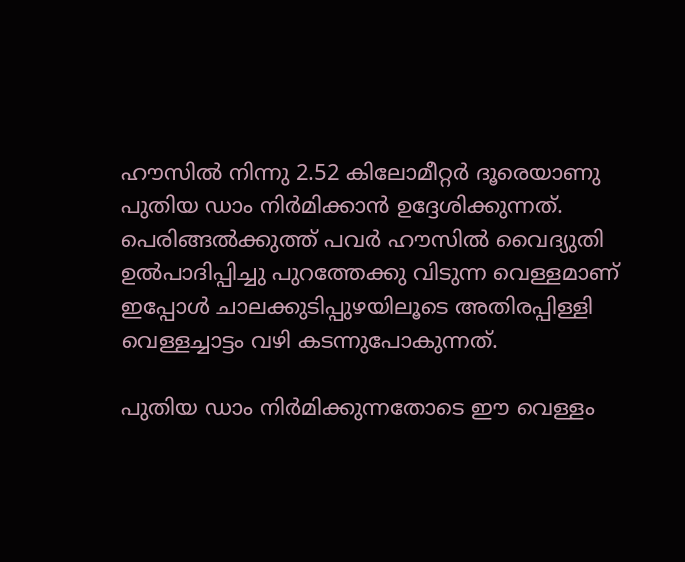ഹൗസില്‍ നിന്നു 2.52 കിലോമീറ്റര്‍ ദൂരെയാണു പുതിയ ഡാം നിര്‍മിക്കാന്‍ ഉദ്ദേശിക്കുന്നത്. പെരിങ്ങല്‍ക്കുത്ത് പവര്‍ ഹൗസില്‍ വൈദ്യുതി ഉല്‍പാദിപ്പിച്ചു പുറത്തേക്കു വിടുന്ന വെള്ളമാണ് ഇപ്പോള്‍ ചാലക്കുടിപ്പുഴയിലൂടെ അതിരപ്പിള്ളി വെള്ളച്ചാട്ടം വഴി കടന്നുപോകുന്നത്.

പുതിയ ഡാം നിര്‍മിക്കുന്നതോടെ ഈ വെള്ളം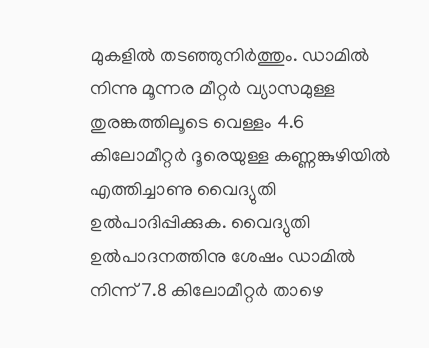മുകളില്‍ തടഞ്ഞുനിര്‍ത്തും. ഡാമില്‍ നിന്നു മൂന്നര മീറ്റര്‍ വ്യാസമുള്ള തുരങ്കത്തിലൂടെ വെള്ളം 4.6 കിലോമീറ്റര്‍ ദൂരെയുള്ള കണ്ണങ്കുഴിയില്‍ എത്തിച്ചാണു വൈദ്യുതി ഉല്‍പാദിപ്പിക്കുക. വൈദ്യുതി ഉല്‍പാദനത്തിനു ശേഷം ഡാമില്‍ നിന്ന് 7.8 കിലോമീറ്റര്‍ താഴെ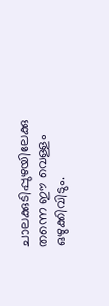ചാലക്കുടിപ്പുഴയിലേക്കു തന്നെ ഈ വെള്ളം ഒഴുക്കിവിടും.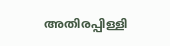അതിരപ്പിള്ളി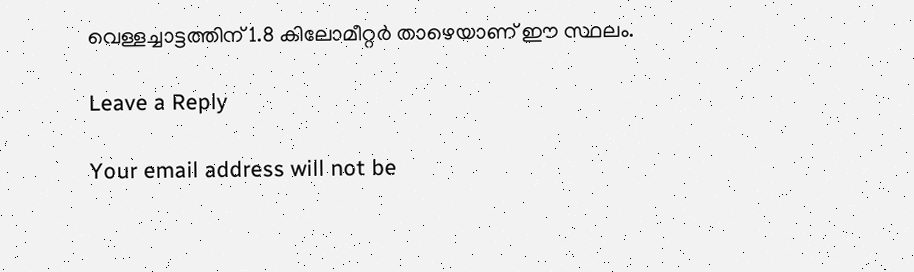വെള്ളച്ചാട്ടത്തിന് 1.8 കിലോമീറ്റര്‍ താഴെയാണ് ഈ സ്ഥലം.

Leave a Reply

Your email address will not be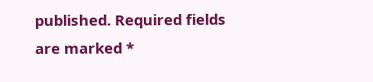published. Required fields are marked *